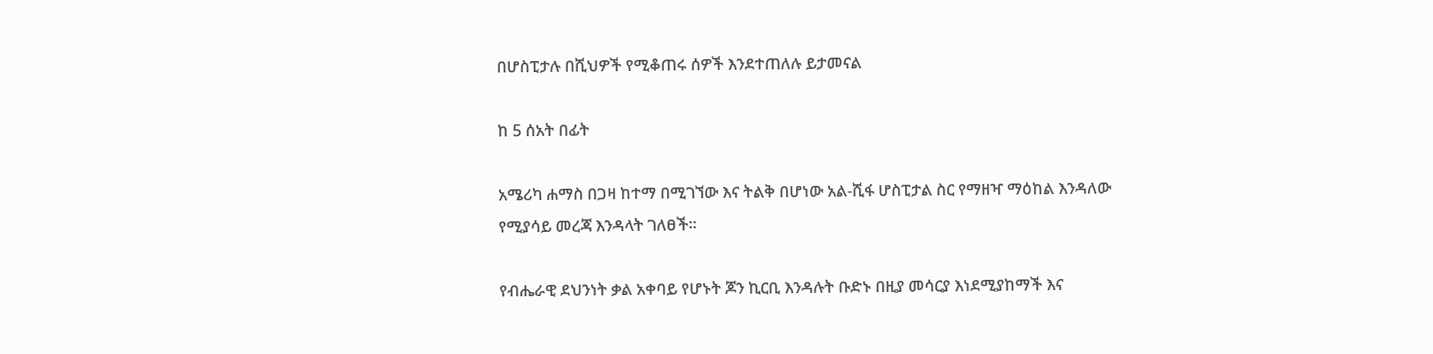በሆስፒታሉ በሺህዎች የሚቆጠሩ ሰዎች እንደተጠለሉ ይታመናል

ከ 5 ሰአት በፊት

አሜሪካ ሐማስ በጋዛ ከተማ በሚገኘው እና ትልቅ በሆነው አል-ሺፋ ሆስፒታል ስር የማዘዣ ማዕከል እንዳለው የሚያሳይ መረጃ እንዳላት ገለፀች።

የብሔራዊ ደህንነት ቃል አቀባይ የሆኑት ጆን ኪርቢ እንዳሉት ቡድኑ በዚያ መሳርያ እነደሚያከማች እና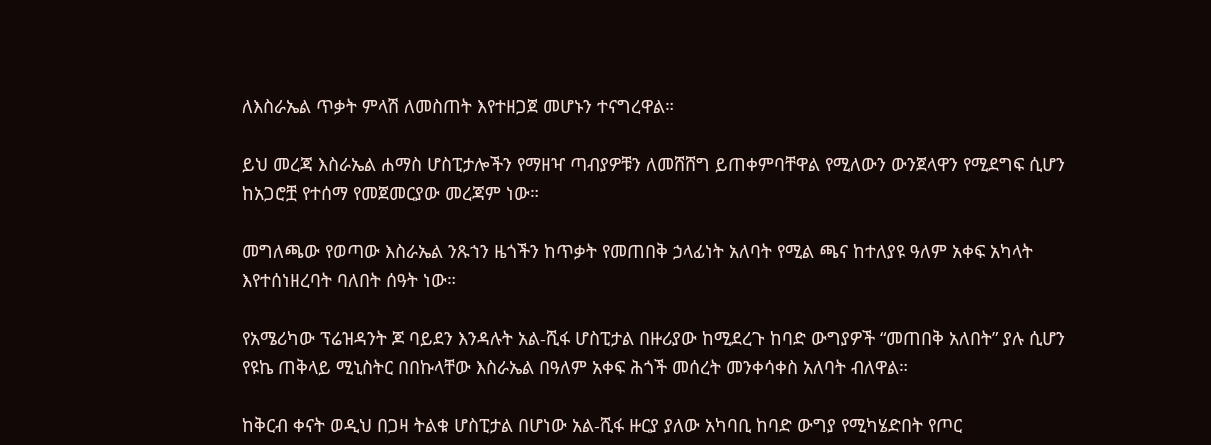ለእስራኤል ጥቃት ምላሽ ለመስጠት እየተዘጋጀ መሆኑን ተናግረዋል።

ይህ መረጃ እስራኤል ሐማስ ሆስፒታሎችን የማዘዣ ጣብያዎቹን ለመሸሸግ ይጠቀምባቸዋል የሚለውን ውንጀላዋን የሚደግፍ ሲሆን ከአጋሮቿ የተሰማ የመጀመርያው መረጃም ነው።

መግለጫው የወጣው እስራኤል ንጹኀን ዜጎችን ከጥቃት የመጠበቅ ኃላፊነት አለባት የሚል ጫና ከተለያዩ ዓለም አቀፍ አካላት እየተሰነዘረባት ባለበት ሰዓት ነው።

የአሜሪካው ፕሬዝዳንት ጆ ባይደን እንዳሉት አል-ሺፋ ሆስፒታል በዙሪያው ከሚደረጉ ከባድ ውግያዎች “መጠበቅ አለበት” ያሉ ሲሆን የዩኬ ጠቅላይ ሚኒስትር በበኩላቸው እስራኤል በዓለም አቀፍ ሕጎች መሰረት መንቀሳቀስ አለባት ብለዋል።

ከቅርብ ቀናት ወዲህ በጋዛ ትልቁ ሆስፒታል በሆነው አል-ሺፋ ዙርያ ያለው አካባቢ ከባድ ውግያ የሚካሄድበት የጦር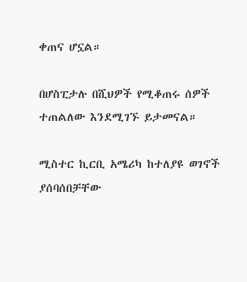ቀጠና ሆኗል።

በሆስፒታሉ በሺህዎች የሚቆጠሩ ሰዎች ተጠልለው እንደሚገኙ ይታመናል።

ሚስተር ኪርቢ አሜሪካ ከተለያዩ ወገኖች ያሰባሰበቻቸው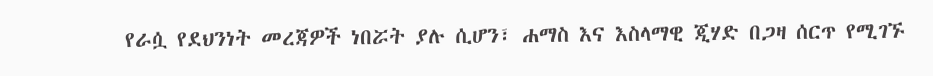የራሷ የደህንነት መረጃዎች ነበሯት ያሉ ሲሆን፣ ሐማስ እና እስላማዊ ጂሃድ በጋዛ ሰርጥ የሚገኙ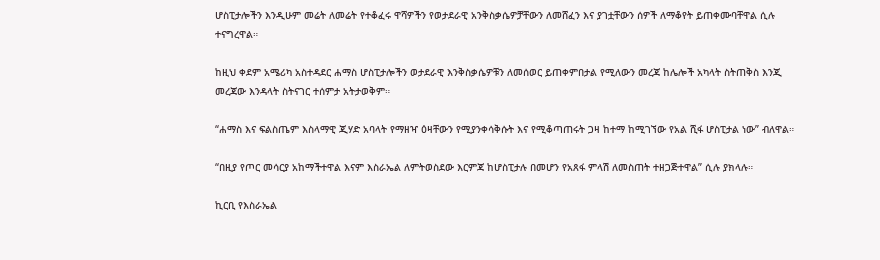ሆስፒታሎችን እንዲሁም መሬት ለመሬት የተቆፈሩ ዋሻዎችን የወታደራዊ አንቅስቃሴዎቻቸውን ለመሸፈን እና ያገቷቸውን ሰዎች ለማቆየት ይጠቀሙባቸዋል ሲሉ ተናግረዋል።

ከዚህ ቀደም አሜሪካ አስተዳደር ሐማስ ሆስፒታሎችን ወታደራዊ እንቅስቃሴዎቹን ለመሰወር ይጠቀምበታል የሚለውን መረጃ ከሌሎች አካላት ስትጠቅስ እንጂ መረጃው እንዳላት ስትናገር ተሰምታ አትታወቅም።

“ሐማስ እና ፍልስጤም እስላማዊ ጂሃድ አባላት የማዘዣ ዕዛቸውን የሚያንቀሳቅሱት እና የሚቆጣጠሩት ጋዛ ከተማ ከሚገኘው የአል ሺፋ ሆስፒታል ነው” ብለዋል።

“በዚያ የጦር መሳርያ አከማችተዋል እናም እስራኤል ለምትወስደው እርምጃ ከሆስፒታሉ በመሆን የአጸፋ ምላሽ ለመስጠት ተዘጋጅተዋል” ሲሉ ያክላሉ።

ኪርቢ የእስራኤል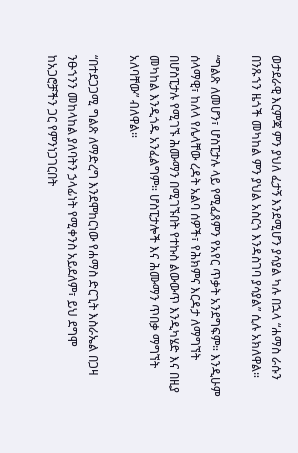ወታደራዊ እርምጃ ምን ያህለ ፈታኝ እንደሚሆን ያሳያል ካሉ በኋላ “ሐማስ ራሱን በንጹኀን ዜጎች መካከል ምን ያህል አስርጎ እንዳስገባ ያሳያል” ሲሉ አክለዋል።

“ግልጽ ለመሆን፣ ሆስፒታሉ ላይ የሚፈጸምን የአየር ጥቃት አንደግፍም። እንዲሁም ሰላማዊ፣ ከለላ የሌላቸው ረዳት አልባ ሰዎች፣ የሕክምና እርዳታ ለማግኘት በሆስፒታሉ የሚገኙ ሕሙማን በሚገኙበት የተኩስ ልውውጥ እንዲካሄድ እና በዚያ መካከል እንዲጎዱ አንፈልግም። ሆስፒታሎች እና ሕሙማን ጥበቃ ማግኘት አለባቸው” ብለዋል።

“በተደጋጋሚ ግልጽ ለማድረግ እንደሞከርነው የሐማስ ድርጊት እስራኤል በጋዛ ንፁኀንን መከላከል ያለባትን ኃላፊነት የሚቀንስ አይደለም፣ ይህ ደግሞ ከአጋሮቻችን ጋር የምንነጋገርበት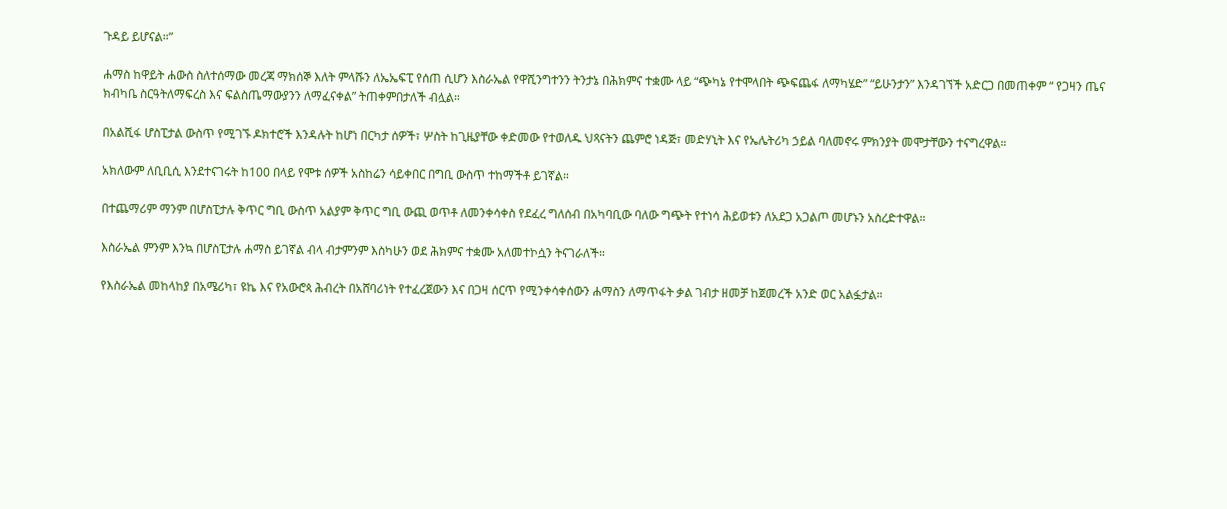ጉዳይ ይሆናል።”

ሐማስ ከዋይት ሐውስ ስለተሰማው መረጃ ማክሰኞ እለት ምላሹን ለኤኤፍፒ የሰጠ ሲሆን እስራኤል የዋሺንግተንን ትንታኔ በሕክምና ተቋሙ ላይ “ጭካኔ የተሞላበት ጭፍጨፋ ለማካሄድ” “ይሁንታን” እንዳገኘች አድርጋ በመጠቀም “ የጋዛን ጤና ክብካቤ ስርዓትለማፍረስ እና ፍልስጤማውያንን ለማፈናቀል” ትጠቀምበታለች ብሏል።

በአልሺፋ ሆስፒታል ውስጥ የሚገኙ ዶክተሮች እንዳሉት ከሆነ በርካታ ሰዎች፣ ሦስት ከጊዜያቸው ቀድመው የተወለዱ ህጻናትን ጨምሮ ነዳጅ፣ መድሃኒት እና የኤሌትሪካ ኃይል ባለመኖሩ ምክንያት መሞታቸውን ተናግረዋል።

አክለውም ለቢቢሲ እንደተናገሩት ከ100 በላይ የሞቱ ሰዎች አስከሬን ሳይቀበር በግቢ ውስጥ ተከማችቶ ይገኛል።

በተጨማሪም ማንም በሆስፒታሉ ቅጥር ግቢ ውስጥ አልያም ቅጥር ግቢ ውጪ ወጥቶ ለመንቀሳቀስ የደፈረ ግለሰብ በአካባቢው ባለው ግጭት የተነሳ ሕይወቱን ለአደጋ አጋልጦ መሆኑን አስረድተዋል።

እስራኤል ምንም እንኳ በሆስፒታሉ ሐማስ ይገኛል ብላ ብታምንም እስካሁን ወደ ሕክምና ተቋሙ አለመተኮሷን ትናገራለች።

የእስራኤል መከላከያ በአሜሪካ፣ ዩኬ እና የአውሮጳ ሕብረት በአሸባሪነት የተፈረጀውን እና በጋዛ ሰርጥ የሚንቀሳቀሰውን ሐማስን ለማጥፋት ቃል ገብታ ዘመቻ ከጀመረች አንድ ወር አልፏታል።